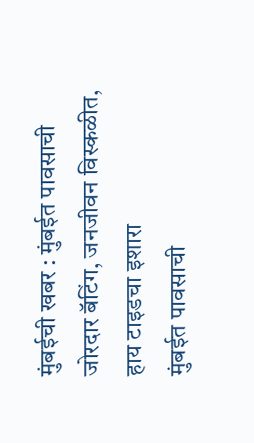मुंबईची खबर : मुंबईत पावसाची जोरदार बॅटिंग, जनजीवन विस्कळीत, हाय टाइडचा इशारा
मुंबईत पावसाची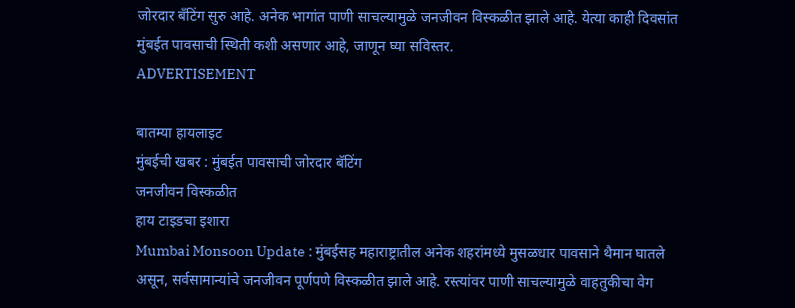जोरदार बँटिंग सुरु आहे. अनेक भागांत पाणी साचल्यामुळे जनजीवन विस्कळीत झाले आहे. येत्या काही दिवसांत मुंबईत पावसाची स्थिती कशी असणार आहे, जाणून घ्या सविस्तर.
ADVERTISEMENT

बातम्या हायलाइट
मुंबईची खबर : मुंबईत पावसाची जोरदार बॅटिंग
जनजीवन विस्कळीत
हाय टाइडचा इशारा
Mumbai Monsoon Update : मुंबईसह महाराष्ट्रातील अनेक शहरांमध्ये मुसळधार पावसाने थैमान घातले असून, सर्वसामान्यांचे जनजीवन पूर्णपणे विस्कळीत झाले आहे. रस्त्यांवर पाणी साचल्यामुळे वाहतुकीचा वेग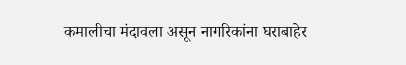कमालीचा मंदावला असून नागरिकांना घराबाहेर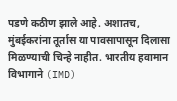पडणे कठीण झाले आहे. अशातच, मुंबईकरांना तूर्तास या पावसापासून दिलासा मिळण्याची चिन्हे नाहीत. भारतीय हवामान विभागाने (IMD)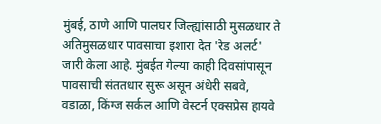मुंबई, ठाणे आणि पालघर जिल्ह्यांसाठी मुसळधार ते अतिमुसळधार पावसाचा इशारा देत 'रेड अलर्ट' जारी केला आहे. मुंबईत गेल्या काही दिवसांपासून पावसाची संततधार सुरू असून अंधेरी सबवे, वडाळा, किंग्ज सर्कल आणि वेस्टर्न एक्सप्रेस हायवे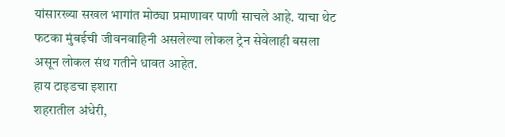यांसारख्या सखल भागांत मोठ्या प्रमाणावर पाणी साचले आहे. याचा थेट फटका मुंबईची जीवनवाहिनी असलेल्या लोकल ट्रेन सेवेलाही बसला असून लोकल संथ गतीने धावत आहेत.
हाय टाइडचा इशारा
शहरातील अंधेरी,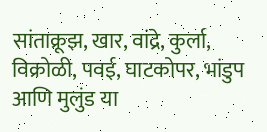सांताक्रूझ, खार, वांद्रे, कुर्ला, विक्रोळी, पवई, घाटकोपर, भांडुप आणि मुलुंड या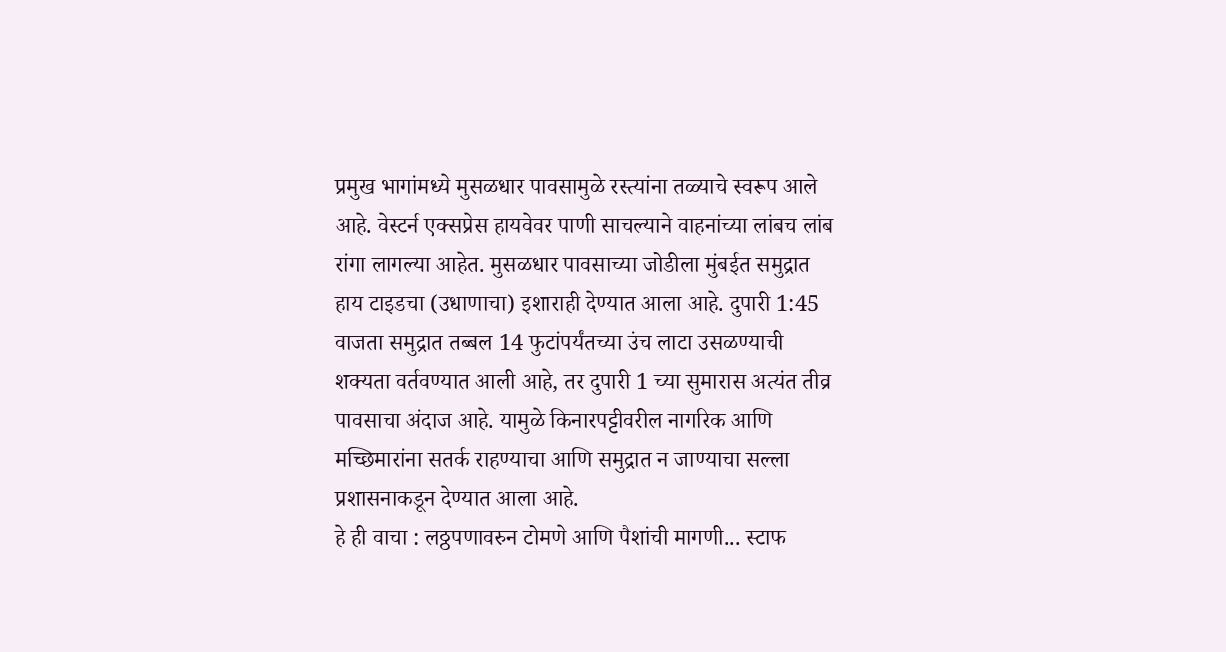प्रमुख भागांमध्ये मुसळधार पावसामुळे रस्त्यांना तळ्याचे स्वरूप आले आहे. वेस्टर्न एक्सप्रेस हायवेवर पाणी साचल्याने वाहनांच्या लांबच लांब रांगा लागल्या आहेत. मुसळधार पावसाच्या जोडीला मुंबईत समुद्रात हाय टाइडचा (उधाणाचा) इशाराही देण्यात आला आहे. दुपारी 1:45 वाजता समुद्रात तब्बल 14 फुटांपर्यंतच्या उंच लाटा उसळण्याची शक्यता वर्तवण्यात आली आहे, तर दुपारी 1 च्या सुमारास अत्यंत तीव्र पावसाचा अंदाज आहे. यामुळे किनारपट्टीवरील नागरिक आणि मच्छिमारांना सतर्क राहण्याचा आणि समुद्रात न जाण्याचा सल्ला प्रशासनाकडून देण्यात आला आहे.
हे ही वाचा : लठ्ठपणावरुन टोमणे आणि पैशांची मागणी... स्टाफ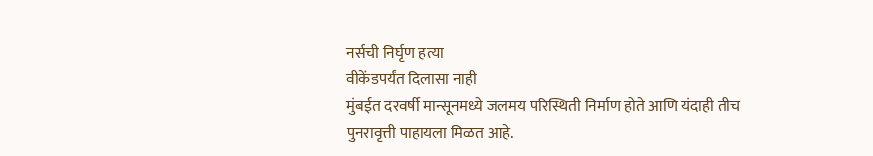नर्सची निर्घृण हत्या
वीकेंडपर्यंत दिलासा नाही
मुंबईत दरवर्षी मान्सूनमध्ये जलमय परिस्थिती निर्माण होते आणि यंदाही तीच पुनरावृत्ती पाहायला मिळत आहे.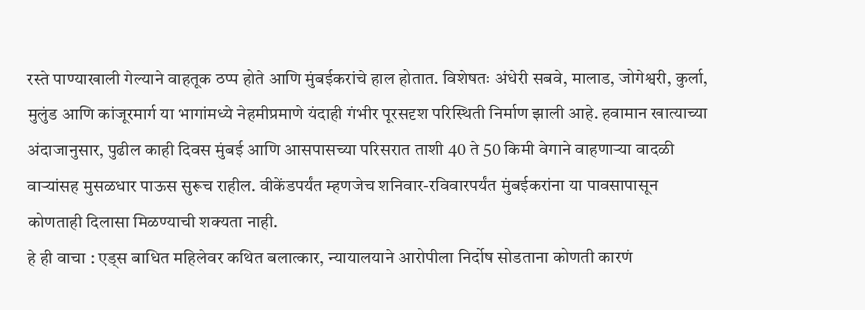रस्ते पाण्याखाली गेल्याने वाहतूक ठप्प होते आणि मुंबईकरांचे हाल होतात. विशेषतः अंधेरी सबवे, मालाड, जोगेश्वरी, कुर्ला, मुलुंड आणि कांजूरमार्ग या भागांमध्ये नेहमीप्रमाणे यंदाही गंभीर पूरसदृश परिस्थिती निर्माण झाली आहे. हवामान खात्याच्या अंदाजानुसार, पुढील काही दिवस मुंबई आणि आसपासच्या परिसरात ताशी 40 ते 50 किमी वेगाने वाहणाऱ्या वादळी वाऱ्यांसह मुसळधार पाऊस सुरूच राहील. वीकेंडपर्यंत म्हणजेच शनिवार-रविवारपर्यंत मुंबईकरांना या पावसापासून कोणताही दिलासा मिळण्याची शक्यता नाही.
हे ही वाचा : एड्स बाधित महिलेवर कथित बलात्कार, न्यायालयाने आरोपीला निर्दोष सोडताना कोणती कारणं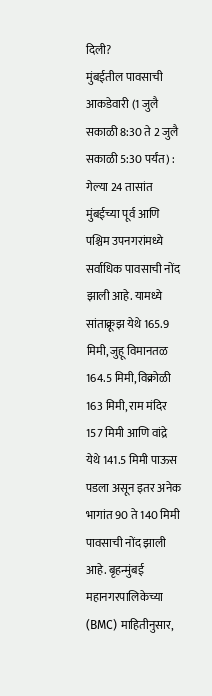दिली?
मुंबईतील पावसाची आकडेवारी (1 जुलै सकाळी 8:30 ते 2 जुलै सकाळी 5:30 पर्यंत) :
गेल्या 24 तासांत मुंबईच्या पूर्व आणि पश्चिम उपनगरांमध्ये सर्वाधिक पावसाची नोंद झाली आहे. यामध्ये सांताक्रूझ येथे 165.9 मिमी, जुहू विमानतळ 164.5 मिमी, विक्रोळी 163 मिमी, राम मंदिर 157 मिमी आणि वांद्रे येथे 141.5 मिमी पाऊस पडला असून इतर अनेक भागांत 90 ते 140 मिमी पावसाची नोंद झाली आहे. बृहन्मुंबई महानगरपालिकेच्या (BMC) माहितीनुसार,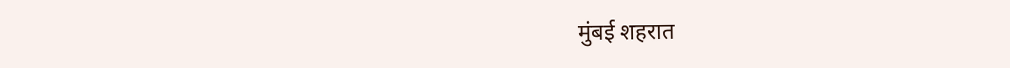मुंबई शहरात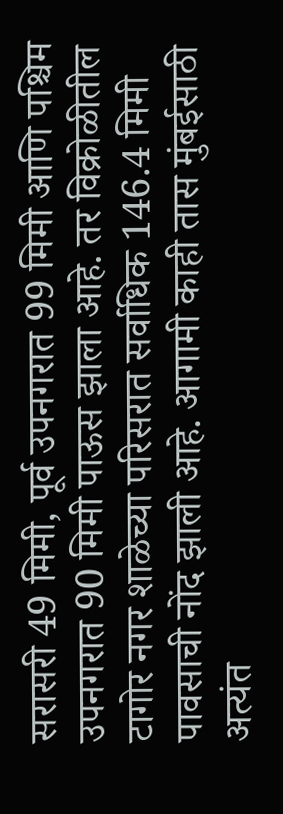सरासरी 49 मिमी, पूर्व उपनगरात 99 मिमी आणि पश्चिम उपनगरात 90 मिमी पाऊस झाला आहे. तर विक्रोळीतील टागोर नगर शाळेच्या परिसरात सर्वाधिक 146.4 मिमी पावसाची नोंद झाली आहे. आगामी काही तास मुंबईसाठी अत्यंत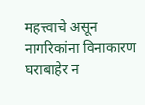महत्त्वाचे असून नागरिकांना विनाकारण घराबाहेर न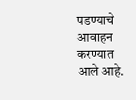पडण्याचे आवाहन करण्यात आले आहे.